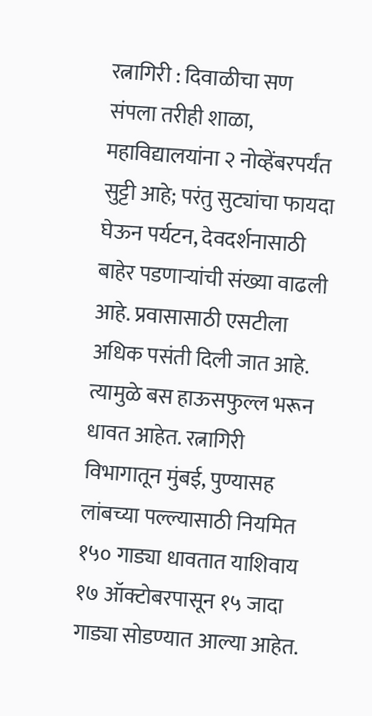रत्नागिरी : दिवाळीचा सण संपला तरीही शाळा, महाविद्यालयांना २ नोव्हेंबरपर्यंत सुट्टी आहे; परंतु सुट्यांचा फायदा घेऊन पर्यटन, देवदर्शनासाठी बाहेर पडणाऱ्यांची संख्या वाढली आहे. प्रवासासाठी एसटीला अधिक पसंती दिली जात आहे. त्यामुळे बस हाऊसफुल्ल भरून धावत आहेत. रत्नागिरी विभागातून मुंबई, पुण्यासह लांबच्या पल्ल्यासाठी नियमित १५० गाड्या धावतात याशिवाय १७ ऑक्टोबरपासून १५ जादा गाड्या सोडण्यात आल्या आहेत.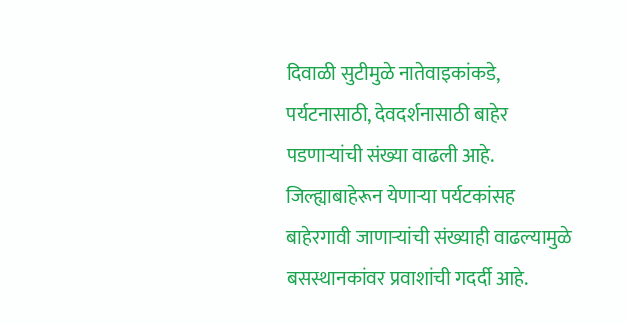दिवाळी सुटीमुळे नातेवाइकांकडे, पर्यटनासाठी, देवदर्शनासाठी बाहेर पडणाऱ्यांची संख्या वाढली आहे. जिल्ह्याबाहेरून येणाऱ्या पर्यटकांसह बाहेरगावी जाणाऱ्यांची संख्याही वाढल्यामुळे बसस्थानकांवर प्रवाशांची गदर्दी आहे.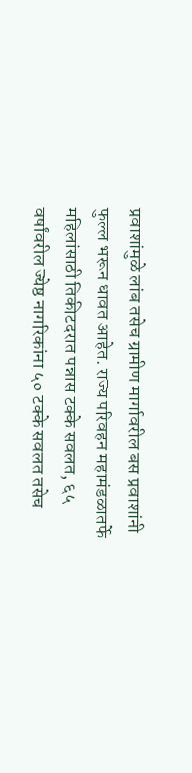प्रवाशांमुळे लांब तसेच ग्रामीण मार्गावरील बस प्रवाशांनी फुल्ल भरून धावत आहेत. राज्य परिवहन महामंडळातर्फे महिलांसाठी तिकीटदरात पन्नास टक्के सवलत, ६५ वर्षांवरील ज्येष्ठ नागरिकांना ५० टक्के सवलत तसेच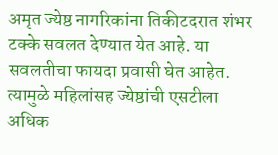अमृत ज्येष्ठ नागरिकांना तिकीटदरात शंभर टक्के सवलत देण्यात येत आहे. या सवलतीचा फायदा प्रवासी घेत आहेत. त्यामुळे महिलांसह ज्येष्ठांची एसटीला अधिक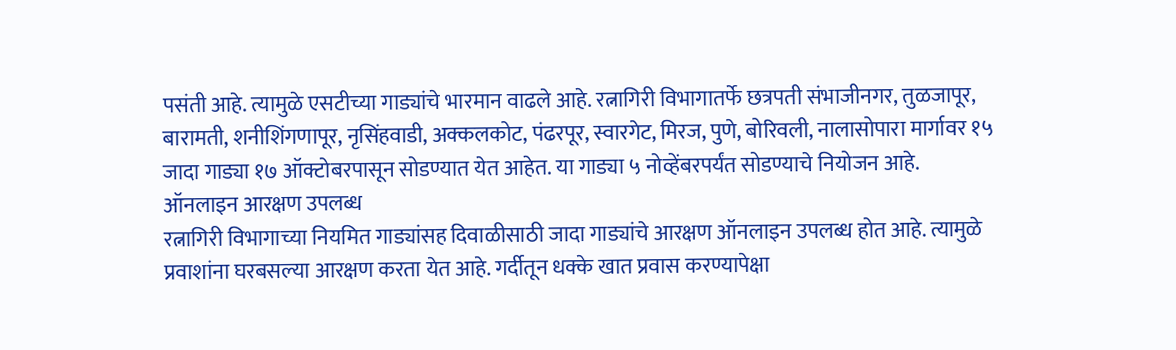पसंती आहे. त्यामुळे एसटीच्या गाड्यांचे भारमान वाढले आहे. रत्नागिरी विभागातर्फे छत्रपती संभाजीनगर, तुळजापूर, बारामती, शनीशिंगणापूर, नृसिंहवाडी, अक्कलकोट, पंढरपूर, स्वारगेट, मिरज, पुणे, बोरिवली, नालासोपारा मार्गावर १५ जादा गाड्या १७ ऑक्टोबरपासून सोडण्यात येत आहेत. या गाड्या ५ नोव्हेंबरपर्यंत सोडण्याचे नियोजन आहे.
ऑनलाइन आरक्षण उपलब्ध
रत्नागिरी विभागाच्या नियमित गाड्यांसह दिवाळीसाठी जादा गाड्यांचे आरक्षण ऑनलाइन उपलब्ध होत आहे. त्यामुळे प्रवाशांना घरबसल्या आरक्षण करता येत आहे. गर्दीतून धक्के खात प्रवास करण्यापेक्षा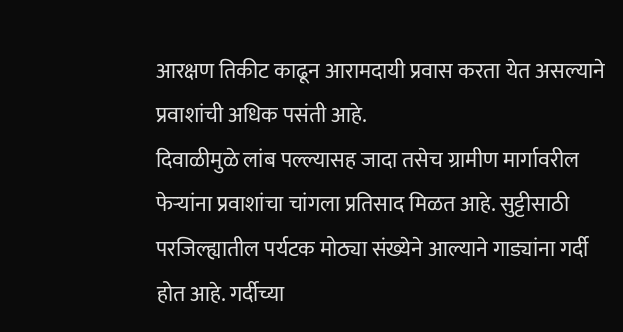आरक्षण तिकीट काढून आरामदायी प्रवास करता येत असल्याने प्रवाशांची अधिक पसंती आहे.
दिवाळीमुळे लांब पल्ल्यासह जादा तसेच ग्रामीण मार्गावरील फेऱ्यांना प्रवाशांचा चांगला प्रतिसाद मिळत आहे. सुट्टीसाठी परजिल्ह्यातील पर्यटक मोठ्या संख्येने आल्याने गाड्यांना गर्दी होत आहे. गर्दीच्या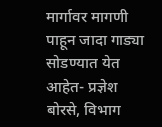मार्गावर मागणी पाहून जादा गाड्या सोडण्यात येत आहेत- प्रज्ञेश बोरसे, विभाग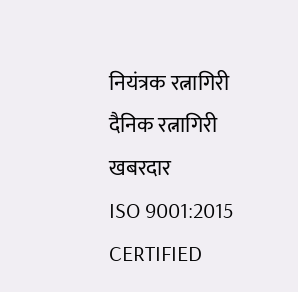नियंत्रक रत्नागिरी
दैनिक रत्नागिरी खबरदार
ISO 9001:2015 CERTIFIED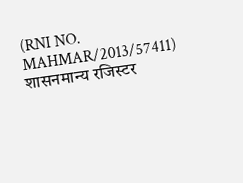(RNI NO. MAHMAR/2013/57411)
शासनमान्य रजिस्टर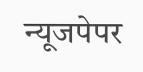न्यूजपेपर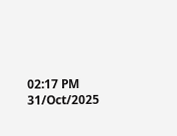02:17 PM 31/Oct/2025